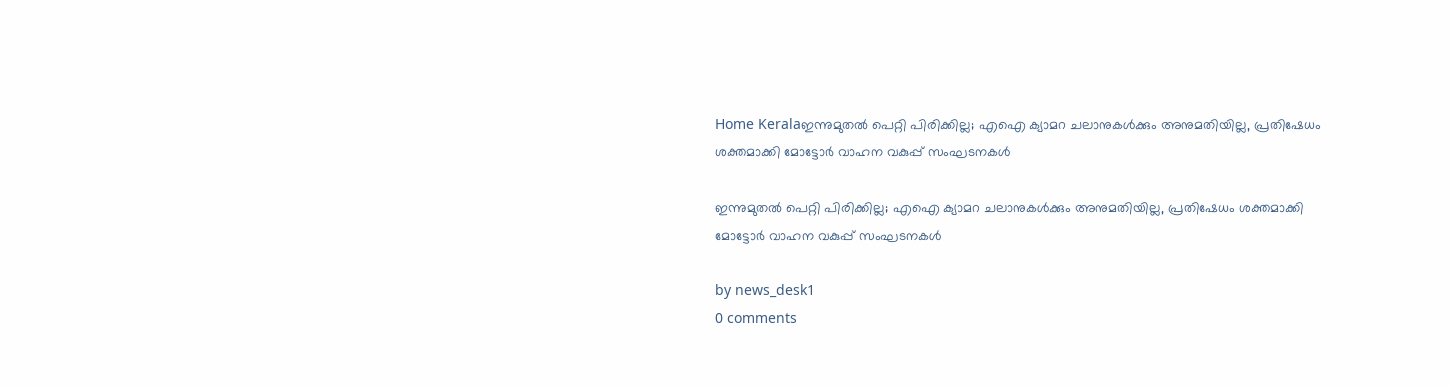Home Keralaഇന്നുമുതൽ പെറ്റി പിരിക്കില്ല; എഐ ക്യാമറ ചലാനുകൾക്കും അനുമതിയില്ല, പ്രതിഷേധം ശക്തമാക്കി മോട്ടോർ വാഹന വകുപ്പ് സംഘടനകൾ

ഇന്നുമുതൽ പെറ്റി പിരിക്കില്ല; എഐ ക്യാമറ ചലാനുകൾക്കും അനുമതിയില്ല, പ്രതിഷേധം ശക്തമാക്കി മോട്ടോർ വാഹന വകുപ്പ് സംഘടനകൾ

by news_desk1
0 comments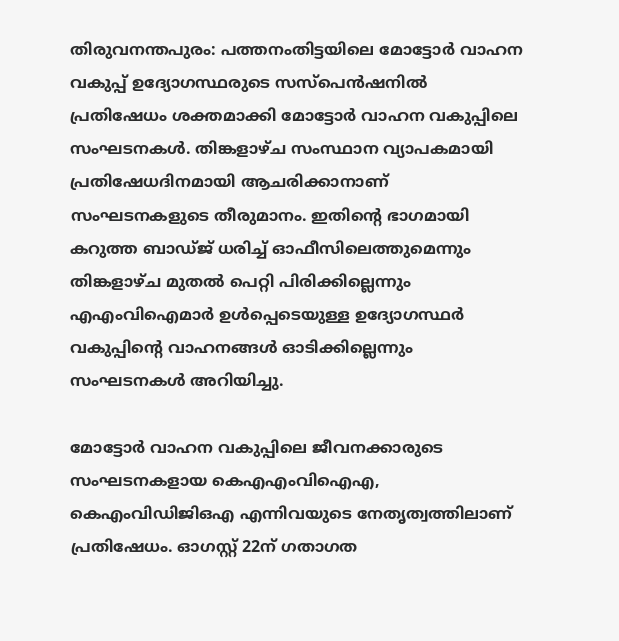തിരുവനന്തപുരം: പത്തനംതിട്ടയിലെ മോട്ടോർ വാഹന വകുപ്പ് ഉദ്യോഗസ്ഥരുടെ സസ്പെൻഷനിൽ പ്രതിഷേധം ശക്തമാക്കി മോട്ടോർ വാഹന വകുപ്പിലെ സംഘടനകൾ. തിങ്കളാഴ്ച സംസ്ഥാന വ്യാപകമായി പ്രതിഷേധദിനമായി ആചരിക്കാനാണ് സംഘടനകളുടെ തീരുമാനം. ഇതിന്റെ ഭാഗമായി കറുത്ത ബാഡ്ജ് ധരിച്ച് ഓഫീസിലെത്തുമെന്നും തിങ്കളാഴ്ച മുതൽ പെറ്റി പിരിക്കില്ലെന്നും എഎംവിഐമാർ ഉൾപ്പെടെയുള്ള ഉദ്യോഗസ്ഥർ വകുപ്പിന്റെ വാഹനങ്ങൾ ഓടിക്കില്ലെന്നും സംഘടനകൾ അറിയിച്ചു.

മോട്ടോർ വാഹന വകുപ്പിലെ ജീവനക്കാരുടെ സംഘടനകളായ കെഎഎംവിഐഎ, കെഎംവിഡിജിഒഎ എന്നിവയുടെ നേതൃത്വത്തിലാണ് പ്രതിഷേധം. ഓഗസ്റ്റ് 22ന് ഗതാഗത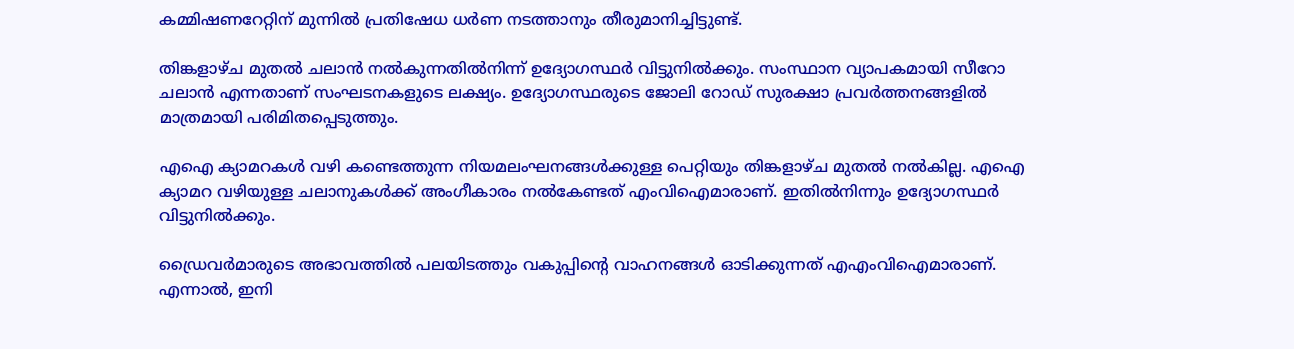കമ്മിഷണറേറ്റിന് മുന്നിൽ പ്രതിഷേധ ധർണ നടത്താനും തീരുമാനിച്ചിട്ടുണ്ട്.

തിങ്കളാഴ്ച മുതൽ ചലാൻ നൽകുന്നതിൽനിന്ന് ഉദ്യോഗസ്ഥർ വിട്ടുനിൽക്കും. സംസ്ഥാന വ്യാപകമായി സീറോ ചലാൻ എന്നതാണ് സംഘടനകളുടെ ലക്ഷ്യം. ഉദ്യോഗസ്ഥരുടെ ജോലി റോഡ് സുരക്ഷാ പ്രവർത്തനങ്ങളിൽ മാത്രമായി പരിമിതപ്പെടുത്തും.

എഐ ക്യാമറകൾ വഴി കണ്ടെത്തുന്ന നിയമലംഘനങ്ങൾക്കുള്ള പെറ്റിയും തിങ്കളാഴ്ച മുതൽ നൽകില്ല. എഐ ക്യാമറ വഴിയുള്ള ചലാനുകൾക്ക് അംഗീകാരം നൽകേണ്ടത് എംവിഐമാരാണ്. ഇതിൽനിന്നും ഉദ്യോഗസ്ഥർ വിട്ടുനിൽക്കും.

ഡ്രൈവർമാരുടെ അഭാവത്തിൽ പലയിടത്തും വകുപ്പിന്റെ വാഹനങ്ങൾ ഓടിക്കുന്നത് എഎംവിഐമാരാണ്. എന്നാൽ, ഇനി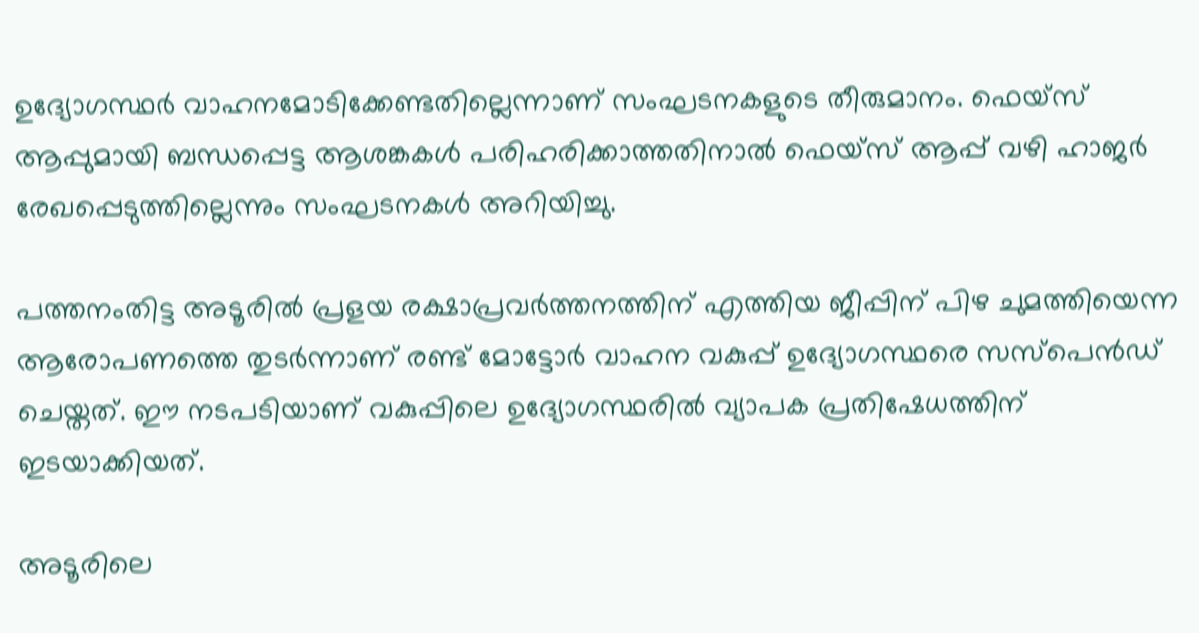ഉദ്യോഗസ്ഥർ വാഹനമോടിക്കേണ്ടതില്ലെന്നാണ് സംഘടനകളുടെ തീരുമാനം. ഫെയ്സ് ആപ്പുമായി ബന്ധപ്പെട്ട ആശങ്കകൾ പരിഹരിക്കാത്തതിനാൽ ഫെയ്സ് ആപ്പ് വഴി ഹാജർ രേഖപ്പെടുത്തില്ലെന്നും സംഘടനകൾ അറിയിച്ചു.

പത്തനംതിട്ട അടൂരിൽ പ്രളയ രക്ഷാപ്രവർത്തനത്തിന് എത്തിയ ജീപ്പിന് പിഴ ചുമത്തിയെന്ന ആരോപണത്തെ തുടർന്നാണ് രണ്ട് മോട്ടോർ വാഹന വകുപ്പ് ഉദ്യോഗസ്ഥരെ സസ്പെൻഡ് ചെയ്തത്. ഈ നടപടിയാണ് വകുപ്പിലെ ഉദ്യോഗസ്ഥരിൽ വ്യാപക പ്രതിഷേധത്തിന് ഇടയാക്കിയത്.

അടൂരിലെ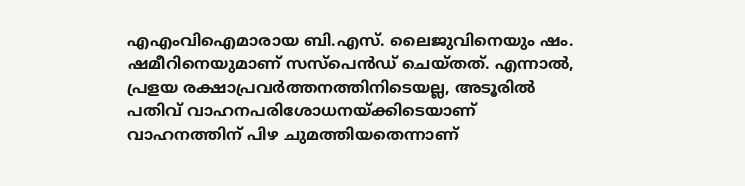എഎംവിഐമാരായ ബി.എസ്. ലൈജുവിനെയും ഷം. ഷമീറിനെയുമാണ് സസ്പെൻഡ് ചെയ്തത്. എന്നാൽ, പ്രളയ രക്ഷാപ്രവർത്തനത്തിനിടെയല്ല, അടൂരിൽ പതിവ് വാഹനപരിശോധനയ്ക്കിടെയാണ് വാഹനത്തിന് പിഴ ചുമത്തിയതെന്നാണ്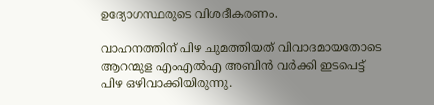ഉദ്യോഗസ്ഥരുടെ വിശദീകരണം.

വാഹനത്തിന് പിഴ ചുമത്തിയത് വിവാദമായതോടെ ആറന്മുള എംഎൽഎ അബിൻ വർക്കി ഇടപെട്ട് പിഴ ഒഴിവാക്കിയിരുന്നു.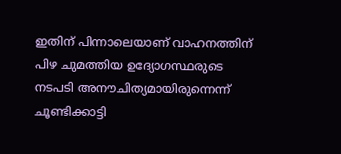ഇതിന് പിന്നാലെയാണ് വാഹനത്തിന് പിഴ ചുമത്തിയ ഉദ്യോഗസ്ഥരുടെ നടപടി അനൗചിത്യമായിരുന്നെന്ന് ചൂണ്ടിക്കാട്ടി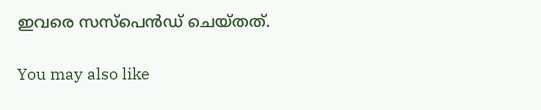ഇവരെ സസ്പെൻഡ് ചെയ്തത്.

You may also like